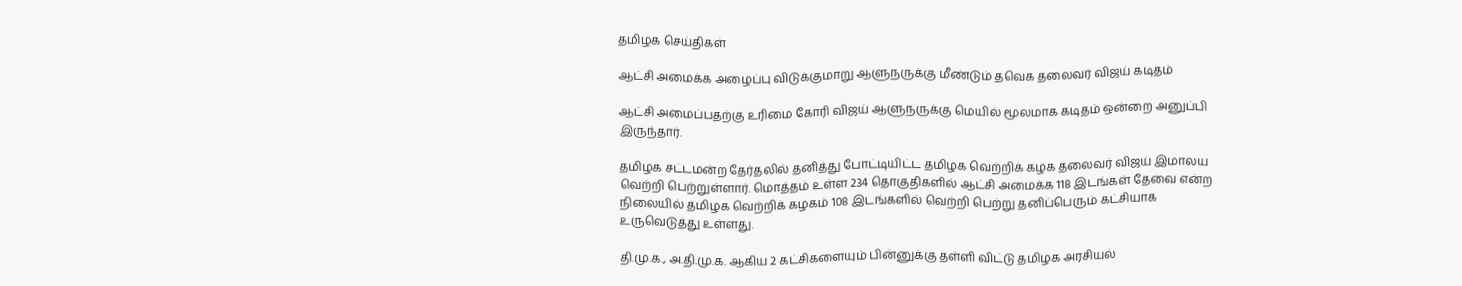தமிழக செய்திகள்

ஆட்சி அமைக்க அழைப்பு விடுக்குமாறு ஆளுநருக்கு மீண்டும் தவெக தலைவர் விஜய் கடிதம்

ஆட்சி அமைப்பதற்கு உரிமை கோரி விஜய் ஆளுநருக்கு மெயில் மூலமாக கடிதம் ஒன்றை அனுப்பி இருந்தார்.

தமிழக சட்டமன்ற தேர்தலில் தனித்து போட்டியிட்ட தமிழக வெற்றிக் கழக தலைவர் விஜய் இமாலய வெற்றி பெற்றுள்ளார். மொத்தம் உள்ள 234 தொகுதிகளில் ஆட்சி அமைக்க 118 இடங்கள் தேவை என்ற நிலையில் தமிழக வெற்றிக் கழகம் 108 இடங்களில் வெற்றி பெற்று தனிப்பெரும் கட்சியாக உருவெடுத்து உள்ளது.

தி.மு.க., அ.தி.மு.க. ஆகிய 2 கட்சிகளையும் பின்னுக்கு தள்ளி விட்டு தமிழக அரசியல்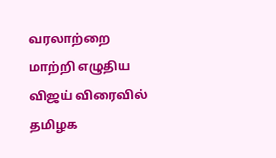வரலாற்றை மாற்றி எழுதிய விஜய் விரைவில் தமிழக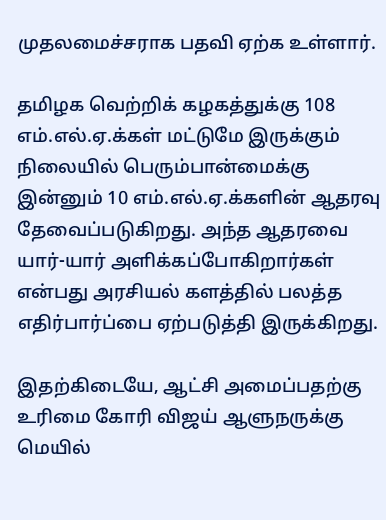முதலமைச்சராக பதவி ஏற்க உள்ளார்.

தமிழக வெற்றிக் கழகத்துக்கு 108 எம்.எல்.ஏ.க்கள் மட்டுமே இருக்கும் நிலையில் பெரும்பான்மைக்கு இன்னும் 10 எம்.எல்.ஏ.க்களின் ஆதரவு தேவைப்படுகிறது. அந்த ஆதரவை யார்-யார் அளிக்கப்போகிறார்கள் என்பது அரசியல் களத்தில் பலத்த எதிர்பார்ப்பை ஏற்படுத்தி இருக்கிறது.

இதற்கிடையே, ஆட்சி அமைப்பதற்கு உரிமை கோரி விஜய் ஆளுநருக்கு மெயில்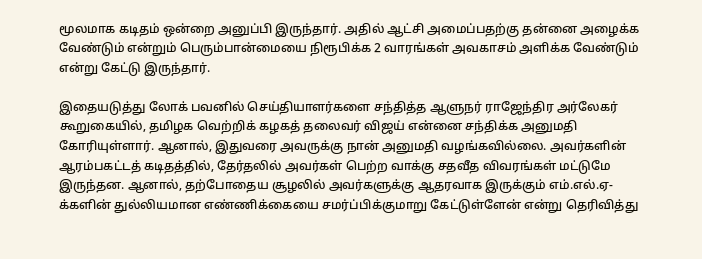மூலமாக கடிதம் ஒன்றை அனுப்பி இருந்தார். அதில் ஆட்சி அமைப்பதற்கு தன்னை அழைக்க வேண்டும் என்றும் பெரும்பான்மையை நிரூபிக்க 2 வாரங்கள் அவகாசம் அளிக்க வேண்டும் என்று கேட்டு இருந்தார்.

இதையடுத்து லோக் பவனில் செய்தியாளர்களை சந்தித்த ஆளுநர் ராஜேந்திர அர்லேகர் கூறுகையில், தமிழக வெற்றிக் கழகத் தலைவர் விஜய் என்னை சந்திக்க அனுமதி கோரியுள்ளார். ஆனால், இதுவரை அவருக்கு நான் அனுமதி வழங்கவில்லை. அவர்களின் ஆரம்பகட்டத் கடிதத்தில், தேர்தலில் அவர்கள் பெற்ற வாக்கு சதவீத விவரங்கள் மட்டுமே இருந்தன. ஆனால், தற்போதைய சூழலில் அவர்களுக்கு ஆதரவாக இருக்கும் எம்.எல்.ஏ-க்களின் துல்லியமான எண்ணிக்கையை சமர்ப்பிக்குமாறு கேட்டுள்ளேன் என்று தெரிவித்து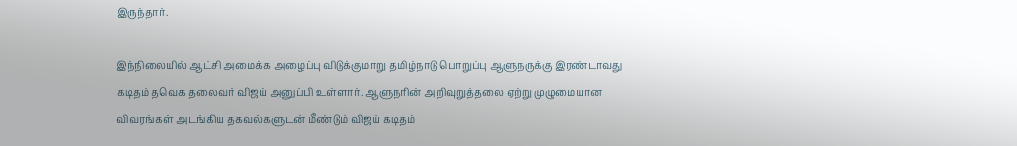இருந்தார்.

இந்நிலையில் ஆட்சி அமைக்க அழைப்பு விடுக்குமாறு தமிழ்நாடு பொறுப்பு ஆளுநருக்கு இரண்டாவது கடிதம் தவெக தலைவர் விஜய் அனுப்பி உள்ளார். ஆளுநரின் அறிவுறுத்தலை ஏற்று முழுமையான விவரங்கள் அடங்கிய தகவல்களுடன் மீண்டும் விஜய் கடிதம்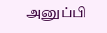அனுப்பி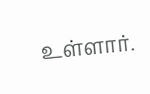உள்ளார்.